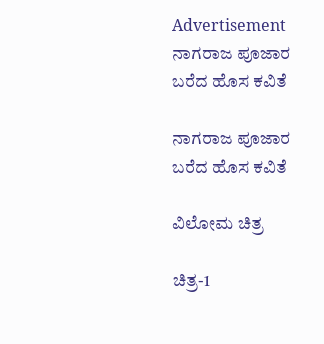Advertisement
ನಾಗರಾಜ ಪೂಜಾರ ಬರೆದ ಹೊಸ ಕವಿತೆ

ನಾಗರಾಜ ಪೂಜಾರ ಬರೆದ ಹೊಸ ಕವಿತೆ

ವಿಲೋಮ ಚಿತ್ರ

ಚಿತ್ರ-1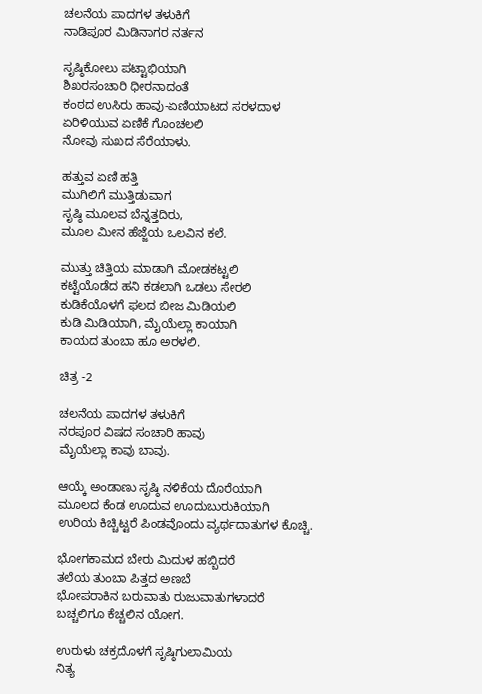ಚಲನೆಯ ಪಾದಗಳ ತಳುಕಿಗೆ
ನಾಡಿಪೂರ ಮಿಡಿನಾಗರ ನರ್ತನ

ಸೃಷ್ಠಿಕೋಲು ಪಟ್ಟಾಭಿಯಾಗಿ
ಶಿಖರಸಂಚಾರಿ ಧೀರನಾದಂತೆ
ಕಂಠದ ಉಸಿರು ಹಾವು-ಏಣಿಯಾಟದ ಸರಳದಾಳ
ಏರಿಳಿಯುವ ಏಣಿಕೆ ಗೊಂಚಲಲಿ
ನೋವು ಸುಖದ ಸೆರೆಯಾಳು.

ಹತ್ತುವ ಏಣಿ ಹತ್ತಿ
ಮುಗಿಲಿಗೆ ಮುತ್ತಿಡುವಾಗ
ಸೃಷ್ಠಿ ಮೂಲವ ಬೆನ್ನತ್ತದಿರು,
ಮೂಲ ಮೀನ ಹೆಜ್ಜೆಯ ಒಲವಿನ ಕಲೆ.

ಮುತ್ತು ಚಿತ್ತಿಯ ಮಾಡಾಗಿ ಮೋಡಕಟ್ಟಲಿ
ಕಟ್ಟೆಯೊಡೆದ ಹನಿ ಕಡಲಾಗಿ ಒಡಲು ಸೇರಲಿ
ಕುಡಿಕೆಯೊಳಗೆ ಫಲದ ಬೀಜ ಮಿಡಿಯಲಿ
ಕುಡಿ ಮಿಡಿಯಾಗಿ, ಮೈಯೆಲ್ಲಾ ಕಾಯಾಗಿ
ಕಾಯದ ತುಂಬಾ ಹೂ ಅರಳಲಿ.

ಚಿತ್ರ -2

ಚಲನೆಯ ಪಾದಗಳ ತಳುಕಿಗೆ
ನರಪೂರ ವಿಷದ ಸಂಚಾರಿ ಹಾವು
ಮೈಯೆಲ್ಲಾ ಕಾವು ಬಾವು.

ಆಯ್ಕೆ ಅಂಡಾಣು ಸೃಷ್ಠಿ ನಳಿಕೆಯ ದೊರೆಯಾಗಿ
ಮೂಲದ ಕೆಂಡ ಊದುವ ಊದುಬುರುಕಿಯಾಗಿ
ಉರಿಯ ಕಿಚ್ಚಿಟ್ಟರೆ ಪಿಂಡವೊಂದು ವ್ಯರ್ಥದಾತುಗಳ ಕೊಚ್ಚಿ.

ಭೋಗಕಾಮದ ಬೇರು ಮಿದುಳ ಹಬ್ಬಿದರೆ
ತಲೆಯ ತುಂಬಾ ಪಿತ್ತದ ಅಣಬೆ
ಭೋಪರಾಕಿನ ಬರುವಾತು ರುಜುವಾತುಗಳಾದರೆ
ಬಚ್ಚಲಿಗೂ ಕೆಚ್ಚಲಿನ ಯೋಗ.

ಉರುಳು ಚಕ್ರದೊಳಗೆ ಸೃಷ್ಠಿಗುಲಾಮಿಯ
ನಿತ್ಯ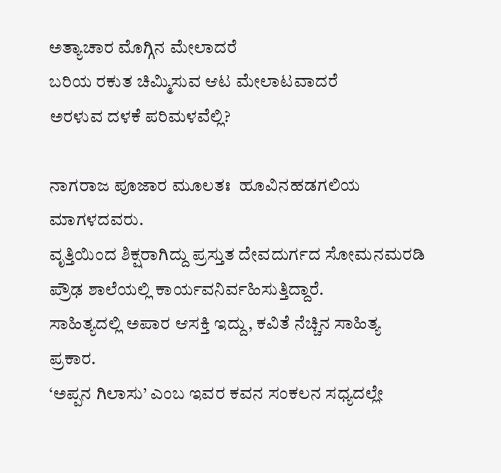ಅತ್ಯಾಚಾರ ಮೊಗ್ಗಿನ ಮೇಲಾದರೆ
ಬರಿಯ ರಕುತ ಚಿಮ್ಮಿಸುವ ಆಟ ಮೇಲಾಟವಾದರೆ
ಅರಳುವ ದಳಕೆ ಪರಿಮಳವೆಲ್ಲಿ?

ನಾಗರಾಜ ಪೂಜಾರ ಮೂಲತಃ  ಹೂವಿನಹಡಗಲಿಯ ಮಾಗಳದವರು.
ವೃತ್ತಿಯಿಂದ ಶಿಕ್ಷರಾಗಿದ್ದು ಪ್ರಸ್ತುತ ದೇವದುರ್ಗದ ಸೋಮನಮರಡಿ ಪ್ರೌಢ ಶಾಲೆಯಲ್ಲಿ ಕಾರ್ಯವನಿರ್ವಹಿಸುತ್ತಿದ್ದಾರೆ.
ಸಾಹಿತ್ಯದಲ್ಲಿ ಅಪಾರ ಆಸಕ್ತಿ ಇದ್ದು, ಕವಿತೆ ನೆಚ್ಚಿನ ಸಾಹಿತ್ಯ ಪ್ರಕಾರ.
‘ಅಪ್ಪನ ಗಿಲಾಸು’ ಎಂಬ ಇವರ ಕವನ ಸಂಕಲನ ಸಧ್ಯದಲ್ಲೇ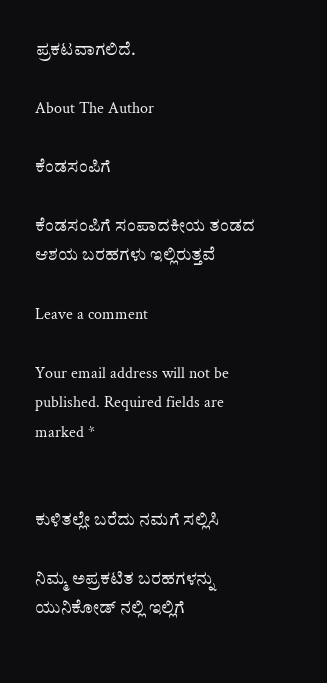ಪ್ರಕಟವಾಗಲಿದೆ.

About The Author

ಕೆಂಡಸಂಪಿಗೆ

ಕೆಂಡಸಂಪಿಗೆ ಸಂಪಾದಕೀಯ ತಂಡದ ಆಶಯ ಬರಹಗಳು ಇಲ್ಲಿರುತ್ತವೆ

Leave a comment

Your email address will not be published. Required fields are marked *


ಕುಳಿತಲ್ಲೇ ಬರೆದು ನಮಗೆ ಸಲ್ಲಿಸಿ

ನಿಮ್ಮ ಅಪ್ರಕಟಿತ ಬರಹಗಳನ್ನು ಯುನಿಕೋಡ್ ನಲ್ಲಿ ಇಲ್ಲಿಗೆ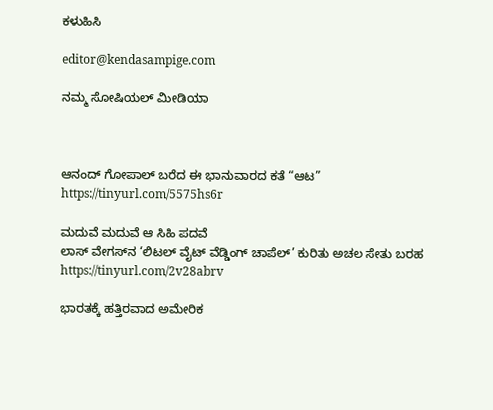ಕಳುಹಿಸಿ

editor@kendasampige.com

ನಮ್ಮ ಸೋಷಿಯಲ್‌ ಮೀಡಿಯಾ



ಆನಂದ್‌ ಗೋಪಾಲ್‌ ಬರೆದ ಈ ಭಾನುವಾರದ ಕತೆ “ಆಟ”
https://tinyurl.com/5575hs6r

ಮದುವೆ ಮದುವೆ ಆ ಸಿಹಿ ಪದವೆ
ಲಾಸ್‌ ವೇಗಸ್‌ನ ‘ಲಿಟಲ್ ವೈಟ್ ವೆಡ್ಡಿಂಗ್ ಚಾಪೆಲ್’ ಕುರಿತು ಅಚಲ ಸೇತು ಬರಹ
https://tinyurl.com/2v28abrv

ಭಾರತಕ್ಕೆ ಹತ್ತಿರವಾದ ಅಮೇರಿಕ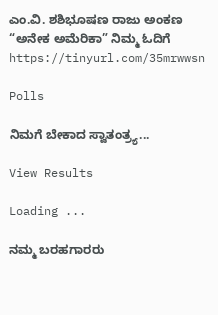ಎಂ.ವಿ. ಶಶಿಭೂಷಣ ರಾಜು ಅಂಕಣ “ಅನೇಕ ಅಮೆರಿಕಾ” ನಿಮ್ಮ ಓದಿಗೆ
https://tinyurl.com/35mrwwsn

Polls

ನಿಮಗೆ ಬೇಕಾದ ಸ್ವಾತಂತ್ರ್ಯ...

View Results

Loading ...

ನಮ್ಮ ಬರಹಗಾರರು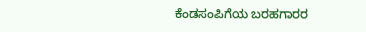ಕೆಂಡಸಂಪಿಗೆಯ ಬರಹಗಾರರ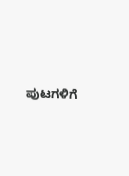ಪುಟಗಳಿಗೆ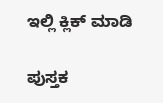ಇಲ್ಲಿ ಕ್ಲಿಕ್ ಮಾಡಿ

ಪುಸ್ತಕ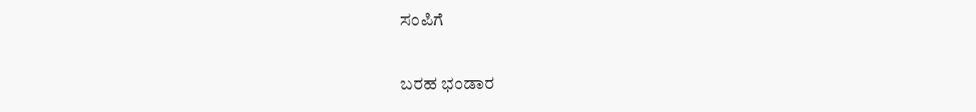ಸಂಪಿಗೆ

ಬರಹ ಭಂಡಾರ